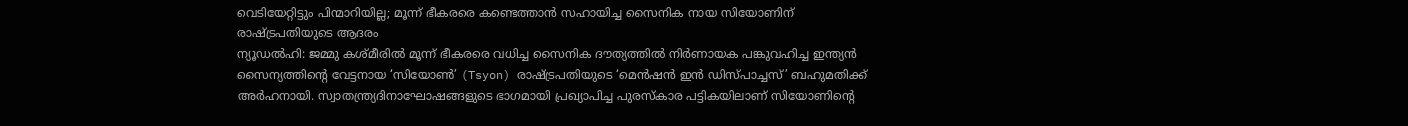വെടിയേറ്റിട്ടും പിന്മാറിയില്ല; മൂന്ന് ഭീകരരെ കണ്ടെത്താൻ സഹായിച്ച സൈനിക നായ സിയോണിന് രാഷ്ട്രപതിയുടെ ആദരം
ന്യൂഡൽഹി: ജമ്മു കശ്മീരിൽ മൂന്ന് ഭീകരരെ വധിച്ച സൈനിക ദൗത്യത്തിൽ നിർണായക പങ്കുവഹിച്ച ഇന്ത്യൻ സൈന്യത്തിന്റെ വേട്ടനായ ‘സിയോൺ’ (Tsyon) രാഷ്ട്രപതിയുടെ ‘മെൻഷൻ ഇൻ ഡിസ്പാച്ചസ്’ ബഹുമതിക്ക് അർഹനായി. സ്വാതന്ത്ര്യദിനാഘോഷങ്ങളുടെ ഭാഗമായി പ്രഖ്യാപിച്ച പുരസ്കാര പട്ടികയിലാണ് സിയോണിന്റെ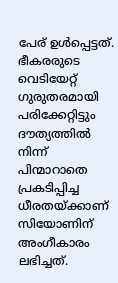പേര് ഉൾപ്പെട്ടത്.
ഭീകരരുടെ വെടിയേറ്റ് ഗുരുതരമായി പരിക്കേറ്റിട്ടും ദൗത്യത്തിൽ നിന്ന് പിന്മാറാതെ പ്രകടിപ്പിച്ച ധീരതയ്ക്കാണ് സിയോണിന് അംഗീകാരം ലഭിച്ചത്.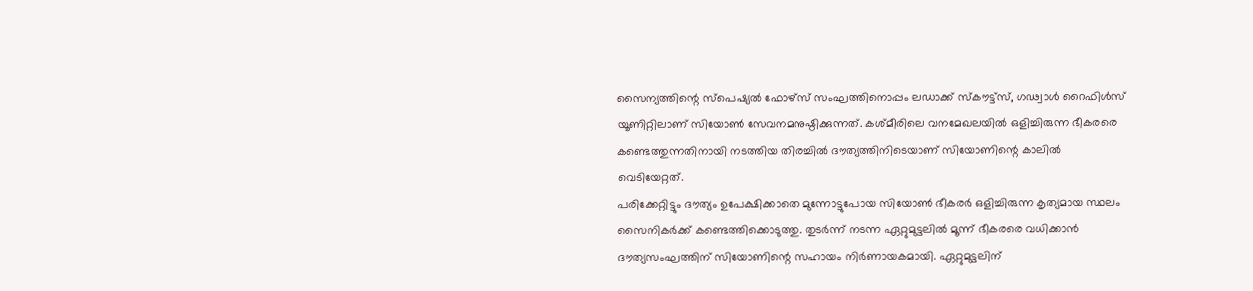സൈന്യത്തിന്റെ സ്പെഷ്യൽ ഫോഴ്സ് സംഘത്തിനൊപ്പം ലഡാക്ക് സ്കൗട്ട്സ്, ഗഢ്വാൾ റൈഫിൾസ് യൂണിറ്റിലാണ് സിയോൺ സേവനമനുഷ്ഠിക്കുന്നത്. കശ്മീരിലെ വനമേഖലയിൽ ഒളിച്ചിരുന്ന ഭീകരരെ കണ്ടെത്തുന്നതിനായി നടത്തിയ തിരച്ചിൽ ദൗത്യത്തിനിടെയാണ് സിയോണിന്റെ കാലിൽ വെടിയേറ്റത്.
പരിക്കേറ്റിട്ടും ദൗത്യം ഉപേക്ഷിക്കാതെ മുന്നോട്ടുപോയ സിയോൺ ഭീകരർ ഒളിച്ചിരുന്ന കൃത്യമായ സ്ഥലം സൈനികർക്ക് കണ്ടെത്തിക്കൊടുത്തു. തുടർന്ന് നടന്ന ഏറ്റുമുട്ടലിൽ മൂന്ന് ഭീകരരെ വധിക്കാൻ ദൗത്യസംഘത്തിന് സിയോണിന്റെ സഹായം നിർണായകമായി. ഏറ്റുമുട്ടലിന്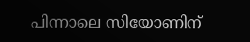പിന്നാലെ സിയോണിന്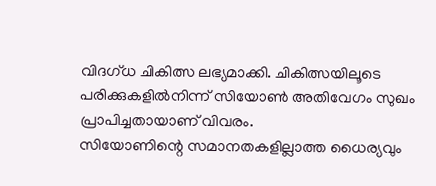വിദഗ്ധ ചികിത്സ ലഭ്യമാക്കി. ചികിത്സയിലൂടെ പരിക്കുകളിൽനിന്ന് സിയോൺ അതിവേഗം സുഖം പ്രാപിച്ചതായാണ് വിവരം.
സിയോണിന്റെ സമാനതകളില്ലാത്ത ധൈര്യവും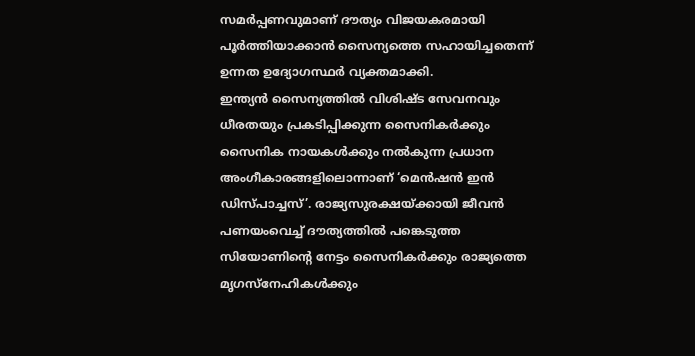സമർപ്പണവുമാണ് ദൗത്യം വിജയകരമായി പൂർത്തിയാക്കാൻ സൈന്യത്തെ സഹായിച്ചതെന്ന് ഉന്നത ഉദ്യോഗസ്ഥർ വ്യക്തമാക്കി.
ഇന്ത്യൻ സൈന്യത്തിൽ വിശിഷ്ട സേവനവും ധീരതയും പ്രകടിപ്പിക്കുന്ന സൈനികർക്കും സൈനിക നായകൾക്കും നൽകുന്ന പ്രധാന അംഗീകാരങ്ങളിലൊന്നാണ് ‘മെൻഷൻ ഇൻ ഡിസ്പാച്ചസ്’. രാജ്യസുരക്ഷയ്ക്കായി ജീവൻ പണയംവെച്ച് ദൗത്യത്തിൽ പങ്കെടുത്ത സിയോണിന്റെ നേട്ടം സൈനികർക്കും രാജ്യത്തെ മൃഗസ്നേഹികൾക്കും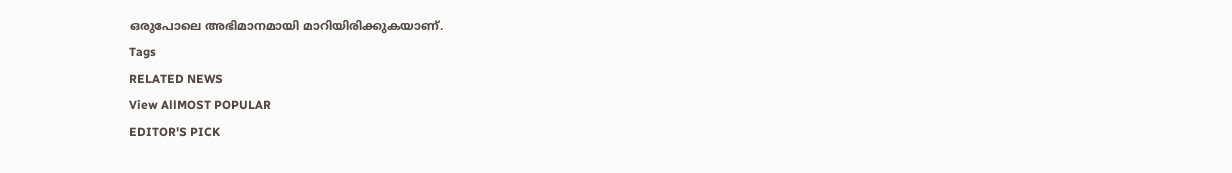ഒരുപോലെ അഭിമാനമായി മാറിയിരിക്കുകയാണ്.
Tags
RELATED NEWS
View AllMOST POPULAR
EDITOR'S PICK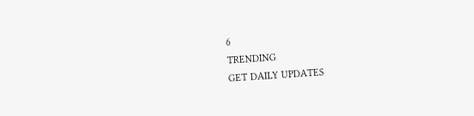6
TRENDING
GET DAILY UPDATES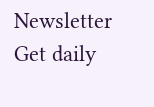Newsletter
Get daily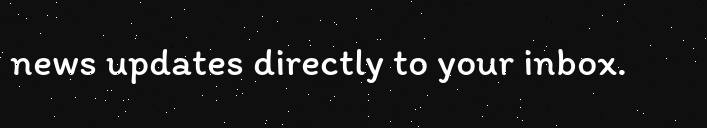news updates directly to your inbox.